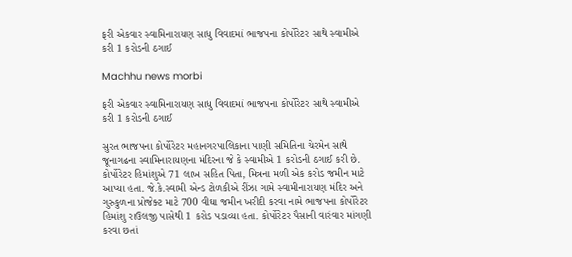ફરી એકવાર સ્વામિનારાયણ સાધુ વિવાદમાં ભાજપના કોર્પોરેટર સાથે સ્વામીએ કરી 1 કરોડની ઠગાઈ

Machhu news morbi

ફરી એકવાર સ્વામિનારાયણ સાધુ વિવાદમાં ભાજપના કોર્પોરેટર સાથે સ્વામીએ કરી 1 કરોડની ઠગાઈ

સુરત ભાજપના કોર્પોરેટર મહાનગરપાલિકાના પાણી સમિતિના ચેરમેન સાથે જૂનાગઢના સ્વામિનારાયણના મંદિરના જે કે સ્વામીએ 1 કરોડની ઠગાઈ કરી છે. કોર્પોરેટર હિમાંશુએ 71 લાખ સહિત પિતા, મિત્રના મળી એક કરોડ જમીન માટે આપ્યા હતા. જે.કે.સ્વામી એન્ડ ટોળકીએ રીંઝા ગામે સ્વામીનારાયણ મંદિર અને ગુરુકુળના પ્રોજેક્ટ માટે 700 વીઘા જમીન ખરીદી કરવા નામે ભાજપના કોર્પોરેટર હિમાંશુ રાઉલજી પાસેથી 1 કરોડ પડાવ્યા હતા. કોર્પોરેટર પૈસાની વારંવાર માંગણી કરવા છતાં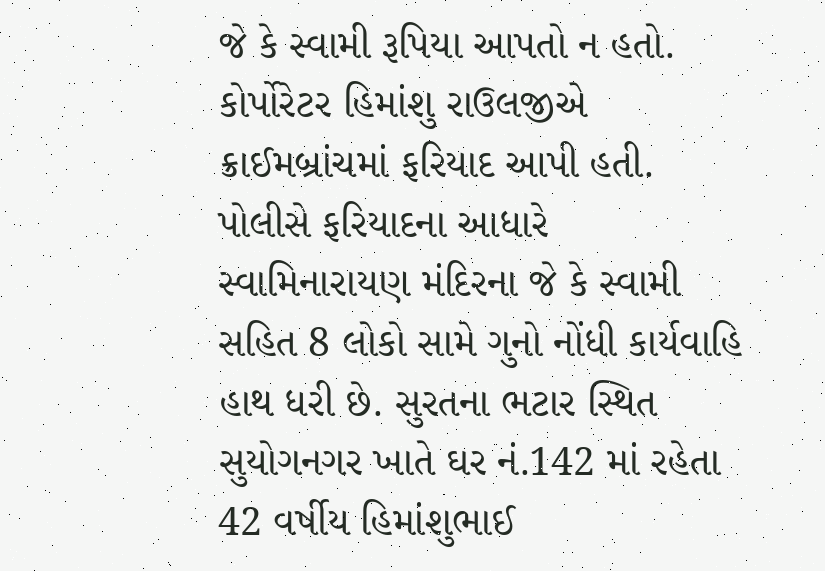જે કે સ્વામી રૂપિયા આપતો ન હતો. કોર્પોરેટર હિમાંશુ રાઉલજીએ ક્રાઈમબ્રાંચમાં ફરિયાદ આપી હતી. પોલીસે ફરિયાદના આધારે સ્વામિનારાયણ મંદિરના જે કે સ્વામી સહિત 8 લોકો સામે ગુનો નોંધી કાર્યવાહિ હાથ ધરી છે. સુરતના ભટાર સ્થિત સુયોગનગર ખાતે ઘર નં.142 માં રહેતા 42 વર્ષીય હિમાંશુભાઈ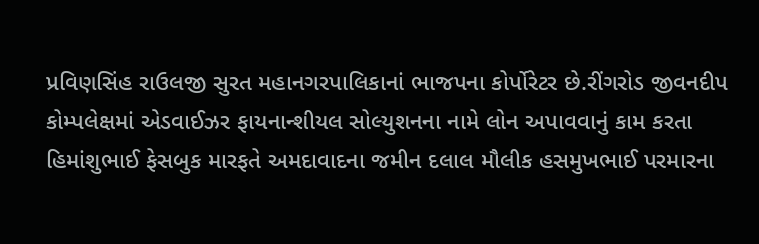પ્રવિણસિંહ રાઉલજી સુરત મહાનગરપાલિકાનાં ભાજપના કોર્પોરેટર છે.રીંગરોડ જીવનદીપ કોમ્પલેક્ષમાં એડવાઈઝર ફાયનાન્શીયલ સોલ્યુશનના નામે લોન અપાવવાનું કામ કરતા હિમાંશુભાઈ ફેસબુક મારફતે અમદાવાદના જમીન દલાલ મૌલીક હસમુખભાઈ પરમારના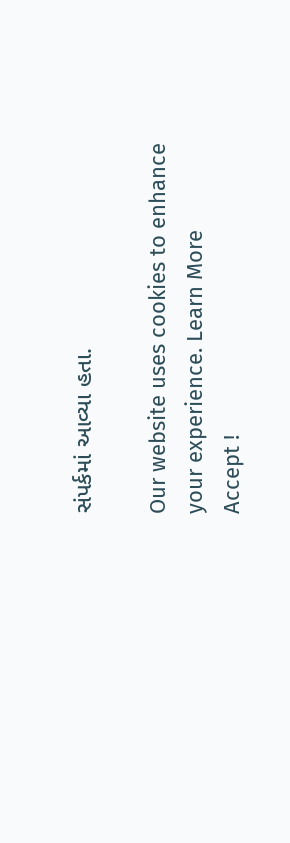સંપર્કમાં આવ્યા હતા.

Our website uses cookies to enhance your experience. Learn More
Accept !